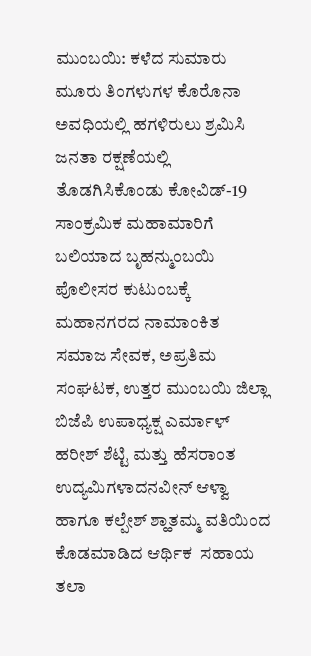ಮುಂಬಯಿ: ಕಳೆದ ಸುಮಾರು ಮೂರು ತಿಂಗಳುಗಳ ಕೊರೊನಾ ಅವಧಿಯಲ್ಲಿ ಹಗಳಿರುಲು ಶ್ರಮಿಸಿ ಜನತಾ ರಕ್ಷಣೆಯಲ್ಲಿ ತೊಡಗಿಸಿಕೊಂಡು ಕೋವಿಡ್-19 ಸಾಂಕ್ರಮಿಕ ಮಹಾಮಾರಿಗೆ ಬಲಿಯಾದ ಬೃಹನ್ಮುಂಬಯಿ  ಪೊಲೀಸರ ಕುಟುಂಬಕ್ಕೆ ಮಹಾನಗರದ ನಾಮಾಂಕಿತ ಸಮಾಜ ಸೇವಕ, ಅಪ್ರತಿಮ ಸಂಘಟಕ, ಉತ್ತರ ಮುಂಬಯಿ ಜಿಲ್ಲಾ ಬಿಜೆಪಿ ಉಪಾಧ್ಯಕ್ಷ ಎರ್ಮಾಳ್ ಹರೀಶ್ ಶೆಟ್ಟಿ ಮತ್ತು ಹೆಸರಾಂತ ಉದ್ಯಮಿಗಳಾದನವೀನ್ ಆಳ್ವಾ ಹಾಗೂ ಕಲ್ಪೇಶ್ ಶ್ಹಾತಮ್ಮ ವತಿಯಿಂದ ಕೊಡಮಾಡಿದ ಆರ್ಥಿಕ  ಸಹಾಯ ತಲಾ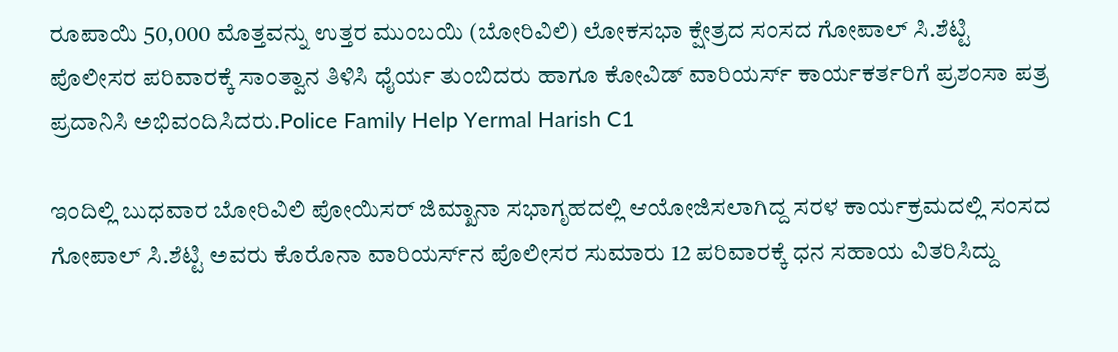ರೂಪಾಯಿ 50,000 ಮೊತ್ತವನ್ನು ಉತ್ತರ ಮುಂಬಯಿ (ಬೋರಿವಿಲಿ) ಲೋಕಸಭಾ ಕ್ಷೇತ್ರದ ಸಂಸದ ಗೋಪಾಲ್ ಸಿ.ಶೆಟ್ಟಿ ಪೊಲೀಸರ ಪರಿವಾರಕ್ಕೆ ಸಾಂತ್ವಾನ ತಿಳಿಸಿ ಧೈರ್ಯ ತುಂಬಿದರು ಹಾಗೂ ಕೋವಿಡ್ ವಾರಿಯರ್ಸ್ ಕಾರ್ಯಕರ್ತರಿಗೆ ಪ್ರಶಂಸಾ ಪತ್ರ ಪ್ರದಾನಿಸಿ ಅಭಿವಂದಿಸಿದರು.Police Family Help Yermal Harish C1

ಇಂದಿಲ್ಲಿ ಬುಧವಾರ ಬೋರಿವಿಲಿ ಪೋಯಿಸರ್ ಜಿಮ್ಖಾನಾ ಸಭಾಗೃಹದಲ್ಲಿ ಆಯೋಜಿಸಲಾಗಿದ್ದ ಸರಳ ಕಾರ್ಯಕ್ರಮದಲ್ಲಿ ಸಂಸದ ಗೋಪಾಲ್ ಸಿ.ಶೆಟ್ಟಿ ಅವರು ಕೊರೊನಾ ವಾರಿಯರ್ಸ್‍ನ ಪೊಲೀಸರ ಸುಮಾರು 12 ಪರಿವಾರಕ್ಕೆ ಧನ ಸಹಾಯ ವಿತರಿಸಿದ್ದು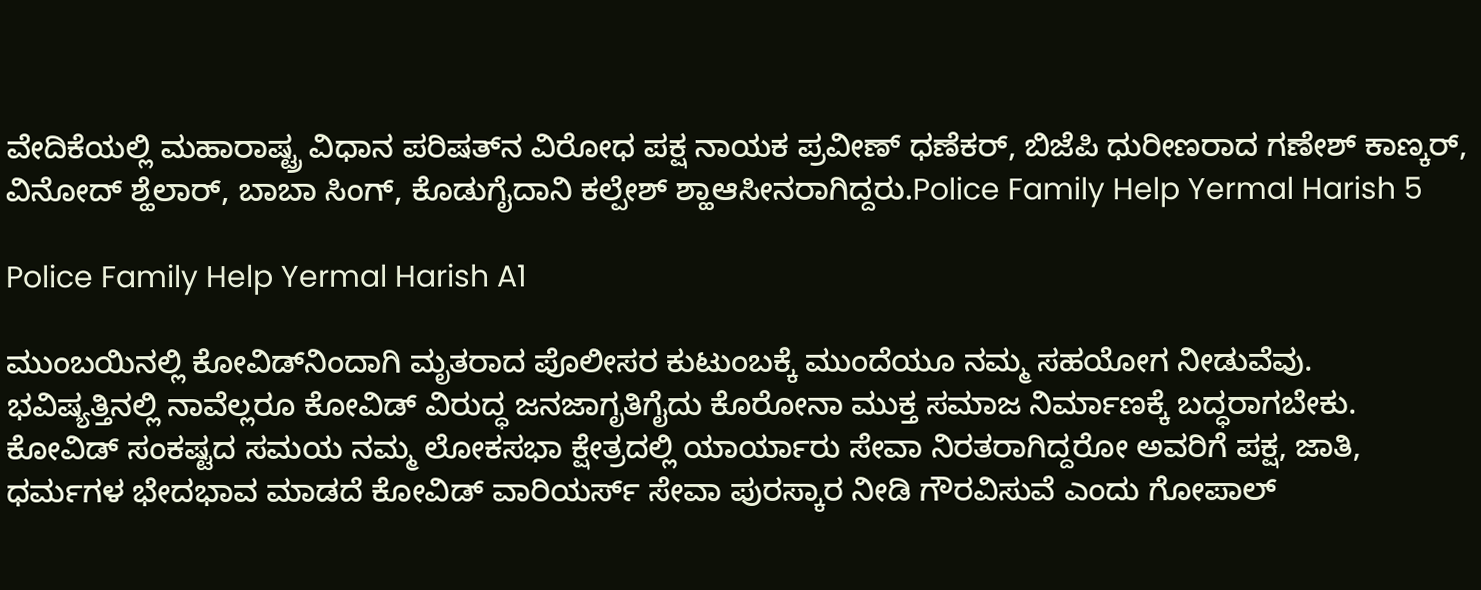ವೇದಿಕೆಯಲ್ಲಿ ಮಹಾರಾಷ್ಟ್ರ ವಿಧಾನ ಪರಿಷತ್‍ನ ವಿರೋಧ ಪಕ್ಷ ನಾಯಕ ಪ್ರವೀಣ್ ಧಣೆಕರ್, ಬಿಜೆಪಿ ಧುರೀಣರಾದ ಗಣೇಶ್ ಕಾಣ್ಕರ್, ವಿನೋದ್ ಶ್ಹೆಲಾರ್, ಬಾಬಾ ಸಿಂಗ್, ಕೊಡುಗೈದಾನಿ ಕಲ್ಪೇಶ್ ಶ್ಹಾಆಸೀನರಾಗಿದ್ದರು.Police Family Help Yermal Harish 5

Police Family Help Yermal Harish A1

ಮುಂಬಯಿನಲ್ಲಿ ಕೋವಿಡ್‍ನಿಂದಾಗಿ ಮೃತರಾದ ಪೊಲೀಸರ ಕುಟುಂಬಕ್ಕೆ ಮುಂದೆಯೂ ನಮ್ಮ ಸಹಯೋಗ ನೀಡುವೆವು. ಭವಿಷ್ಯತ್ತಿನಲ್ಲಿ ನಾವೆಲ್ಲರೂ ಕೋವಿಡ್ ವಿರುದ್ಧ ಜನಜಾಗೃತಿಗೈದು ಕೊರೋನಾ ಮುಕ್ತ ಸಮಾಜ ನಿರ್ಮಾಣಕ್ಕೆ ಬದ್ಧರಾಗಬೇಕು. ಕೋವಿಡ್ ಸಂಕಷ್ಟದ ಸಮಯ ನಮ್ಮ ಲೋಕಸಭಾ ಕ್ಷೇತ್ರದಲ್ಲಿ ಯಾರ್ಯಾರು ಸೇವಾ ನಿರತರಾಗಿದ್ದರೋ ಅವರಿಗೆ ಪಕ್ಷ, ಜಾತಿ, ಧರ್ಮಗಳ ಭೇದಭಾವ ಮಾಡದೆ ಕೋವಿಡ್ ವಾರಿಯರ್ಸ್ ಸೇವಾ ಪುರಸ್ಕಾರ ನೀಡಿ ಗೌರವಿಸುವೆ ಎಂದು ಗೋಪಾಲ್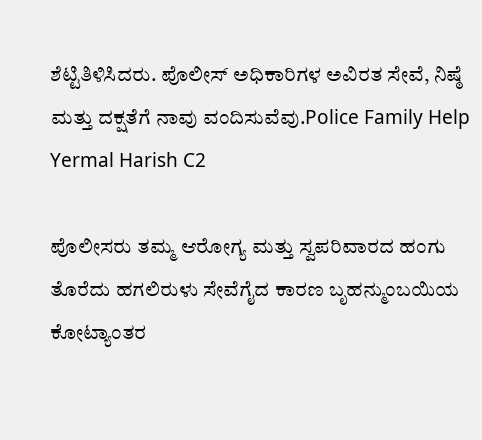ಶೆಟ್ಟಿತಿಳಿಸಿದರು. ಪೊಲೀಸ್ ಅಧಿಕಾರಿಗಳ ಅವಿರತ ಸೇವೆ, ನಿಷ್ಠೆ ಮತ್ತು ದಕ್ಷತೆಗೆ ನಾವು ವಂದಿಸುವೆವು.Police Family Help Yermal Harish C2

ಪೊಲೀಸರು ತಮ್ಮ ಆರೋಗ್ಯ ಮತ್ತು ಸ್ವಪರಿವಾರದ ಹಂಗು ತೊರೆದು ಹಗಲಿರುಳು ಸೇವೆಗೈದ ಕಾರಣ ಬೃಹನ್ಮುಂಬಯಿಯ ಕೋಟ್ಯಾಂತರ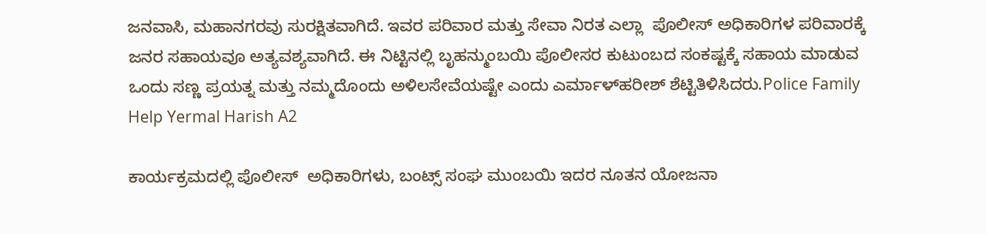ಜನವಾಸಿ, ಮಹಾನಗರವು ಸುರಕ್ಷಿತವಾಗಿದೆ. ಇವರ ಪರಿವಾರ ಮತ್ತು ಸೇವಾ ನಿರತ ಎಲ್ಲಾ  ಪೊಲೀಸ್ ಅಧಿಕಾರಿಗಳ ಪರಿವಾರಕ್ಕೆ ಜನರ ಸಹಾಯವೂ ಅತ್ಯವಶ್ಯವಾಗಿದೆ. ಈ ನಿಟ್ಟಿನಲ್ಲಿ ಬೃಹನ್ಮುಂಬಯಿ ಪೊಲೀಸರ ಕುಟುಂಬದ ಸಂಕಷ್ಟಕ್ಕೆ ಸಹಾಯ ಮಾಡುವ ಒಂದು ಸಣ್ಣ ಪ್ರಯತ್ನ ಮತ್ತು ನಮ್ಮದೊಂದು ಅಳಿಲಸೇವೆಯಷ್ಟೇ ಎಂದು ಎರ್ಮಾಳ್‍ಹರೀಶ್ ಶೆಟ್ಟಿತಿಳಿಸಿದರು.Police Family Help Yermal Harish A2

ಕಾರ್ಯಕ್ರಮದಲ್ಲಿ ಪೊಲೀಸ್  ಅಧಿಕಾರಿಗಳು, ಬಂಟ್ಸ್ ಸಂಘ ಮುಂಬಯಿ ಇದರ ನೂತನ ಯೋಜನಾ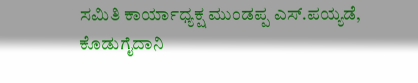ಸಮಿತಿ ಕಾರ್ಯಾಧ್ಯಕ್ಷ ಮುಂಡಪ್ಪ ಎಸ್.ಪಯ್ಯಡೆ, ಕೊಡುಗೈದಾನಿ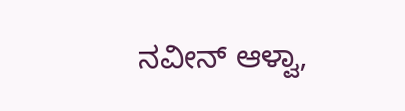ನವೀನ್ ಆಳ್ವಾ,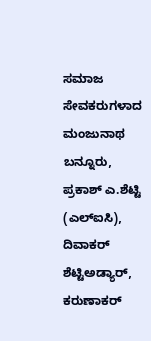ಸಮಾಜ ಸೇವಕರುಗಳಾದ ಮಂಜುನಾಥ ಬನ್ನೂರು, ಪ್ರಕಾಶ್ ಎ.ಶೆಟ್ಟಿ (ಎಲ್‍ಐಸಿ), ದಿವಾಕರ್ ಶೆಟ್ಟಿಅಡ್ಯಾರ್, ಕರುಣಾಕರ್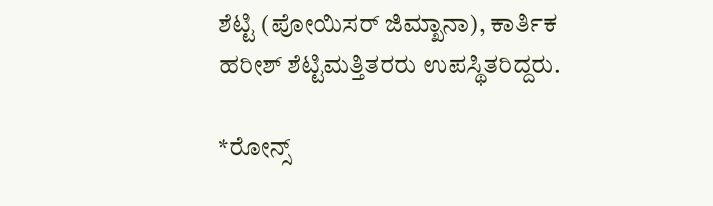ಶೆಟ್ಟಿ (ಪೋಯಿಸರ್ ಜಿಮ್ಖಾನಾ), ಕಾರ್ತಿಕ ಹರೀಶ್ ಶೆಟ್ಟಿಮತ್ತಿತರರು ಉಪಸ್ಥಿತರಿದ್ದರು.

*ರೋನ್ಸ್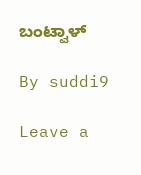ಬಂಟ್ವಾಳ್

By suddi9

Leave a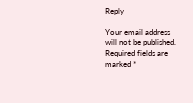Reply

Your email address will not be published. Required fields are marked *